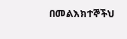በመልእክተኞችህ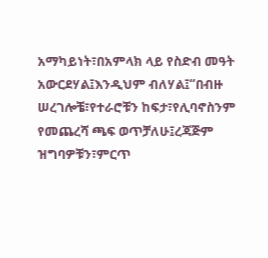አማካይነት፣በአምላክ ላይ የስድብ መዓት አውርደሃል፤እንዲህም ብለሃል፤“በብዙ ሠረገሎቼ፣የተራሮቹን ከፍታ፣የሊባኖስንም የመጨረሻ ጫፍ ወጥቻለሁ፤ረጃጅም ዝግባዎቹን፣ምርጥ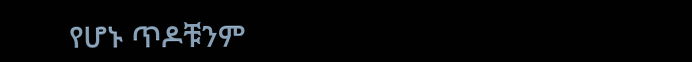የሆኑ ጥዶቹንም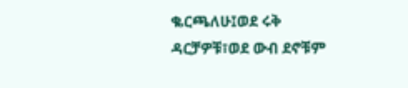ቈርጫለሁ፤ወደ ሩቅ ዳርቻዎቹ፣ወደ ውብ ደኖቹም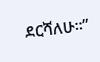ደርሻለሁ።”